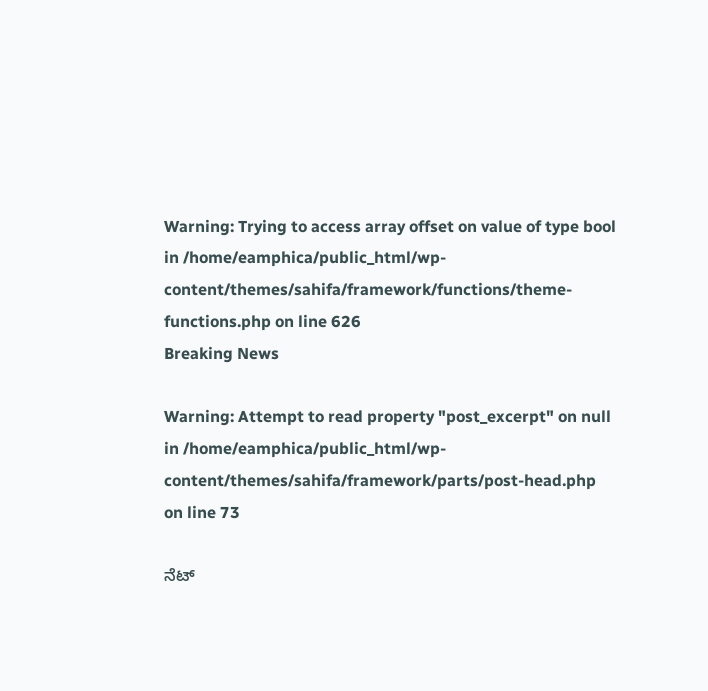Warning: Trying to access array offset on value of type bool in /home/eamphica/public_html/wp-content/themes/sahifa/framework/functions/theme-functions.php on line 626
Breaking News

Warning: Attempt to read property "post_excerpt" on null in /home/eamphica/public_html/wp-content/themes/sahifa/framework/parts/post-head.php on line 73

ನೆಟ್‌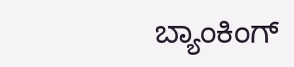ಬ್ಯಾಂಕಿಂಗ್‌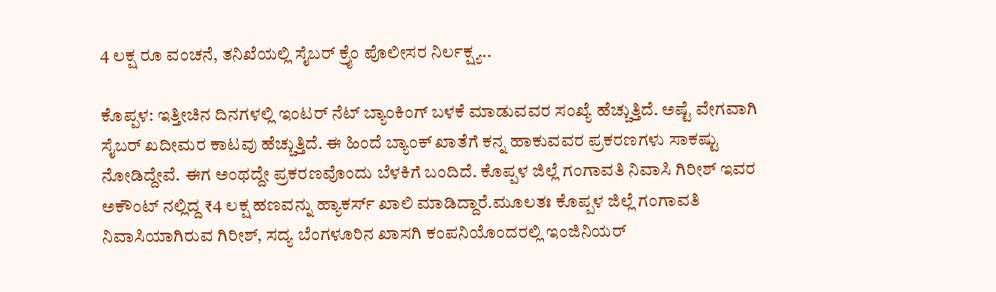4 ಲಕ್ಷ ರೂ ವಂಚನೆ, ತನಿಖೆಯಲ್ಲಿ ಸೈಬರ್ ಕ್ರೈಂ ಪೊಲೀಸರ ನಿರ್ಲಕ್ಷ್ಯ..

ಕೊಪ್ಪಳ: ಇತ್ತೀಚಿನ ದಿನಗಳಲ್ಲಿ ಇಂಟರ್ ನೆಟ್‌ ಬ್ಯಾಂಕಿಂಗ್ ಬಳಕೆ ಮಾಡುವವರ ಸಂಖ್ಯೆ ಹೆಚ್ಚುತ್ತಿದೆ. ಅಷ್ಟೆ ವೇಗವಾಗಿ ಸೈಬರ್ ಖದೀಮರ ಕಾಟವು ಹೆಚ್ಚುತ್ತಿದೆ. ಈ ಹಿಂದೆ ಬ್ಯಾಂಕ್‌ ಖಾತೆಗೆ ಕನ್ನ ಹಾಕುವವರ ಪ್ರಕರಣಗಳು ಸಾಕಷ್ಟು ನೋಡಿದ್ದೇವೆ. ಈಗ ಅಂಥದ್ದೇ ಪ್ರಕರಣವೊಂದು ಬೆಳಕಿಗೆ ಬಂದಿದೆ. ಕೊಪ್ಪಳ ಜಿಲ್ಲೆ ಗಂಗಾವತಿ ನಿವಾಸಿ ಗಿರೀಶ್ ಇವರ ಅಕೌಂಟ್ ನಲ್ಲಿದ್ದ ₹4 ಲಕ್ಷ ಹಣವನ್ನು ಹ್ಯಾಕರ್ಸ್ ಖಾಲಿ ಮಾಡಿದ್ದಾರೆ.ಮೂಲತಃ ಕೊಪ್ಪಳ ಜಿಲ್ಲೆ ಗಂಗಾವತಿ ನಿವಾಸಿಯಾಗಿರುವ ಗಿರೀಶ್, ಸದ್ಯ ಬೆಂಗಳೂರಿನ ಖಾಸಗಿ ಕಂಪನಿಯೊಂದರಲ್ಲಿ ಇಂಜಿನಿಯರ್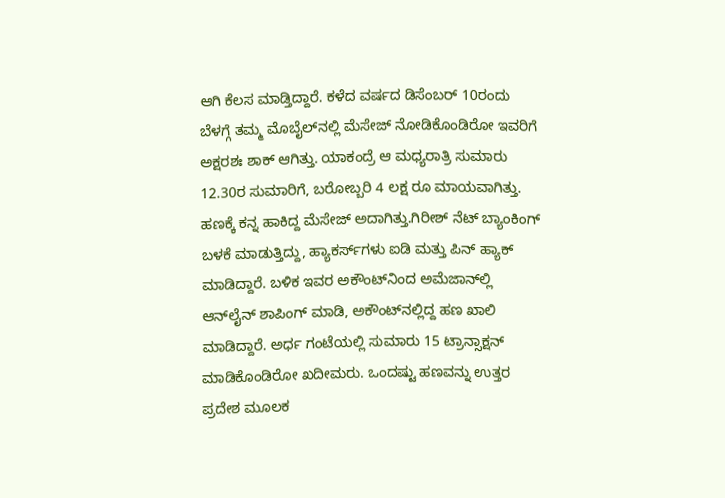ಆಗಿ ಕೆಲಸ ಮಾಡ್ತಿದ್ದಾರೆ. ಕಳೆದ ವರ್ಷದ ಡಿಸೆಂಬರ್ 10ರಂದು ಬೆಳಗ್ಗೆ ತಮ್ಮ ಮೊಬೈಲ್‌ನಲ್ಲಿ ಮೆಸೇಜ್ ನೋಡಿಕೊಂಡಿರೋ ಇವರಿಗೆ ಅಕ್ಷರಶಃ ಶಾಕ್ ಆಗಿತ್ತು. ಯಾಕಂದ್ರೆ ಆ ಮಧ್ಯರಾತ್ರಿ ಸುಮಾರು 12.30ರ ಸುಮಾರಿಗೆ, ಬರೋಬ್ಬರಿ 4 ಲಕ್ಷ ರೂ ಮಾಯವಾಗಿತ್ತು. ಹಣಕ್ಕೆ ಕನ್ನ ಹಾಕಿದ್ದ ಮೆಸೇಜ್ ಅದಾಗಿತ್ತು.ಗಿರೀಶ್ ನೆಟ್ ಬ್ಯಾಂಕಿಂಗ್‌ ಬಳಕೆ ಮಾಡುತ್ತಿದ್ದು, ಹ್ಯಾಕರ್ಸ್‌ಗಳು ಐಡಿ ಮತ್ತು ಪಿನ್ ಹ್ಯಾಕ್ ಮಾಡಿದ್ದಾರೆ. ಬಳಿಕ ಇವರ ಅಕೌಂಟ್‌ನಿಂದ ಅಮೆಜಾನ್‌ಲ್ಲಿ ಆನ್‌ಲೈನ್ ಶಾಪಿಂಗ್ ಮಾಡಿ, ಅಕೌಂಟ್‌ನಲ್ಲಿದ್ದ ಹಣ ಖಾಲಿ ಮಾಡಿದ್ದಾರೆ. ಅರ್ಧ ಗಂಟೆಯಲ್ಲಿ ಸುಮಾರು 15 ಟ್ರಾನ್ಸಾಕ್ಷನ್ ಮಾಡಿಕೊಂಡಿರೋ ಖದೀಮರು. ಒಂದಷ್ಟು ಹಣವನ್ನು ಉತ್ತರ ಪ್ರದೇಶ ಮೂಲಕ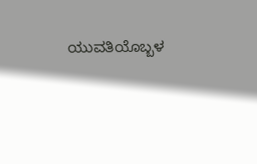ಯುವತಿಯೊಬ್ಬಳ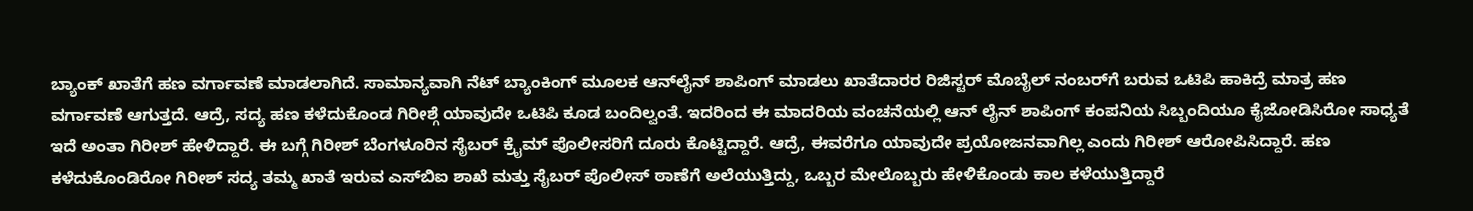ಬ್ಯಾಂಕ್ ಖಾತೆಗೆ ಹಣ ವರ್ಗಾವಣೆ ಮಾಡಲಾಗಿದೆ. ಸಾಮಾನ್ಯವಾಗಿ ನೆಟ್ ಬ್ಯಾಂಕಿಂಗ್‌ ಮೂಲಕ ಆನ್‌ಲೈನ್ ಶಾಪಿಂಗ್ ಮಾಡಲು ಖಾತೆದಾರರ ರಿಜಿಸ್ಟರ್ ಮೊಬೈಲ್ ನಂಬರ್‌ಗೆ ಬರುವ ಒಟಿಪಿ ಹಾಕಿದ್ರೆ ಮಾತ್ರ ಹಣ ವರ್ಗಾವಣೆ ಆಗುತ್ತದೆ. ಆದ್ರೆ, ಸದ್ಯ ಹಣ ಕಳೆದುಕೊಂಡ ಗಿರೀಶ್ಗೆ ಯಾವುದೇ ಒಟಿಪಿ ಕೂಡ ಬಂದಿಲ್ವಂತೆ. ಇದರಿಂದ ಈ ಮಾದರಿಯ ವಂಚನೆಯಲ್ಲಿ ಆನ್ ಲೈನ್ ಶಾಪಿಂಗ್ ಕಂಪನಿಯ ಸಿಬ್ಬಂದಿಯೂ ಕೈಜೋಡಿಸಿರೋ ಸಾಧ್ಯತೆ ಇದೆ ಅಂತಾ ಗಿರೀಶ್ ಹೇಳಿದ್ದಾರೆ. ಈ ಬಗ್ಗೆ ಗಿರೀಶ್ ಬೆಂಗಳೂರಿನ ಸೈಬರ್ ಕ್ರೈಮ್ ಪೊಲೀಸರಿಗೆ ದೂರು ಕೊಟ್ಟಿದ್ದಾರೆ. ಆದ್ರೆ, ಈವರೆಗೂ ಯಾವುದೇ ಪ್ರಯೋಜನವಾಗಿಲ್ಲ ಎಂದು ಗಿರೀಶ್ ಆರೋಪಿಸಿದ್ದಾರೆ. ಹಣ ಕಳೆದುಕೊಂಡಿರೋ ಗಿರೀಶ್ ಸದ್ಯ ತಮ್ಮ ಖಾತೆ ಇರುವ ಎಸ್‌ಬಿಐ ಶಾಖೆ ಮತ್ತು ಸೈಬರ್ ಪೊಲೀಸ್ ಠಾಣೆಗೆ ಅಲೆಯುತ್ತಿದ್ದು, ಒಬ್ಬರ ಮೇಲೊಬ್ಬರು ಹೇಳಿಕೊಂಡು ಕಾಲ ಕಳೆಯುತ್ತಿದ್ದಾರೆ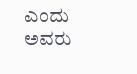ಎಂದು ಅವರು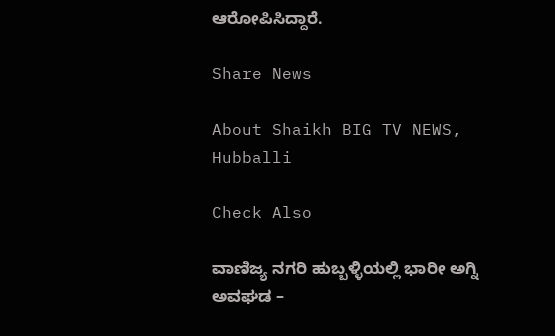ಆರೋಪಿಸಿದ್ದಾರೆ.

Share News

About Shaikh BIG TV NEWS, Hubballi

Check Also

ವಾಣಿಜ್ಯ ನಗರಿ ಹುಬ್ಬಳ್ಳಿಯಲ್ಲಿ ಭಾರೀ ಅಗ್ನಿ ಅವಘಡ –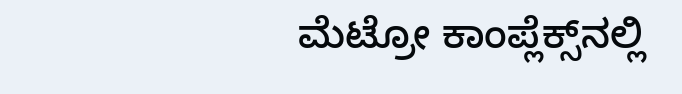ಮೆಟ್ರೋ ಕಾಂಪ್ಲೆಕ್ಸ್‌ನಲ್ಲಿ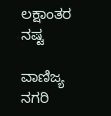ಲಕ್ಷಾಂತರ ನಷ್ಟ

ವಾಣಿಜ್ಯ ನಗರಿ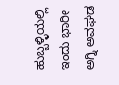ಹುಬ್ಬಳ್ಳಿಯಲ್ಲಿ ಇಂದು ಭಾರೀ ಅಗ್ನಿ ಅವಘಡ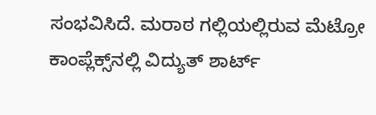ಸಂಭವಿಸಿದೆ. ಮರಾಠ ಗಲ್ಲಿಯಲ್ಲಿರುವ ಮೆಟ್ರೋ ಕಾಂಪ್ಲೆಕ್ಸ್‌ನಲ್ಲಿ ವಿದ್ಯುತ್ ಶಾರ್ಟ್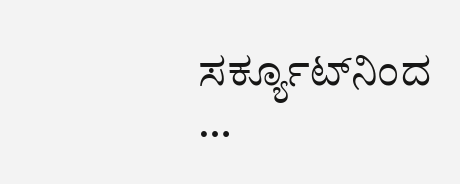ಸರ್ಕ್ಯೂಟ್‌ನಿಂದ …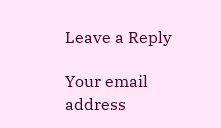Leave a Reply

Your email address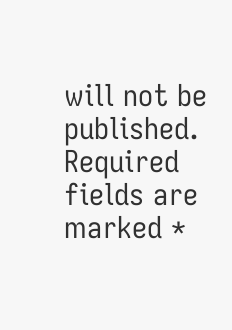will not be published. Required fields are marked *